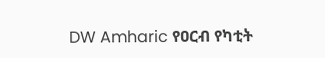DW Amharic የዐርብ የካቲት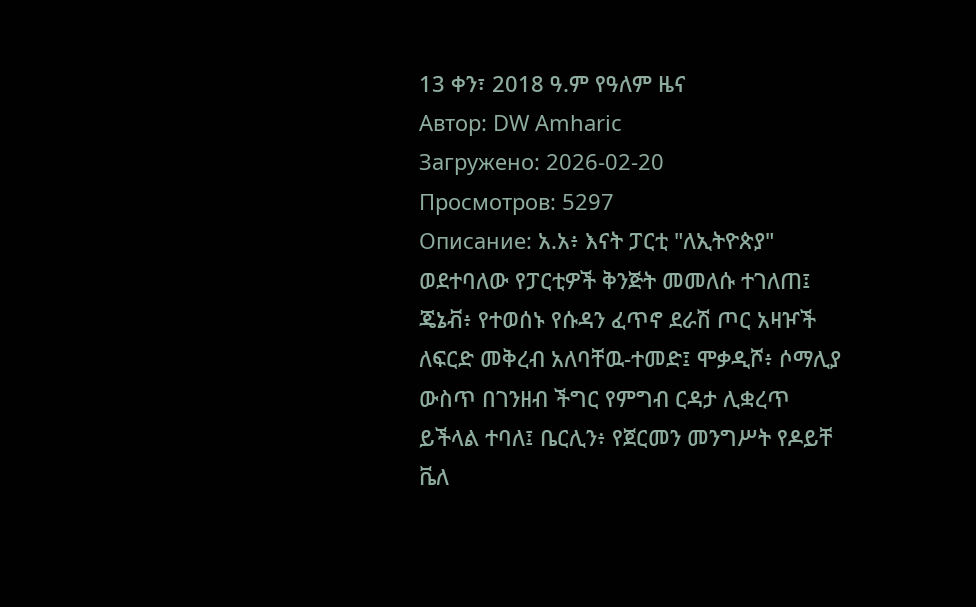13 ቀን፣ 2018 ዓ.ም የዓለም ዜና
Автор: DW Amharic
Загружено: 2026-02-20
Просмотров: 5297
Описание: አ.አ፥ እናት ፓርቲ "ለኢትዮጵያ" ወደተባለው የፓርቲዎች ቅንጅት መመለሱ ተገለጠ፤ ጄኔቭ፥ የተወሰኑ የሱዳን ፈጥኖ ደራሽ ጦር አዛዦች ለፍርድ መቅረብ አለባቸዉ-ተመድ፤ ሞቃዲሾ፥ ሶማሊያ ውስጥ በገንዘብ ችግር የምግብ ርዳታ ሊቋረጥ ይችላል ተባለ፤ ቤርሊን፥ የጀርመን መንግሥት የዶይቸ ቬለ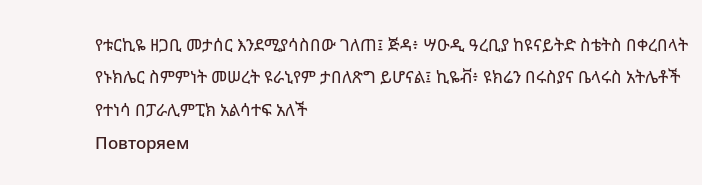የቱርኪዬ ዘጋቢ መታሰር እንደሚያሳስበው ገለጠ፤ ጅዳ፥ ሣዑዲ ዓረቢያ ከዩናይትድ ስቴትስ በቀረበላት የኑክሌር ስምምነት መሠረት ዩራኒየም ታበለጽግ ይሆናል፤ ኪዬቭ፥ ዩክሬን በሩስያና ቤላሩስ አትሌቶች የተነሳ በፓራሊምፒክ አልሳተፍ አለች
Повторяем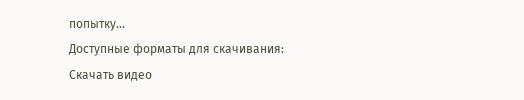попытку...
Доступные форматы для скачивания:
Скачать видео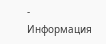-
Информация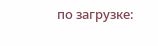по загрузке: